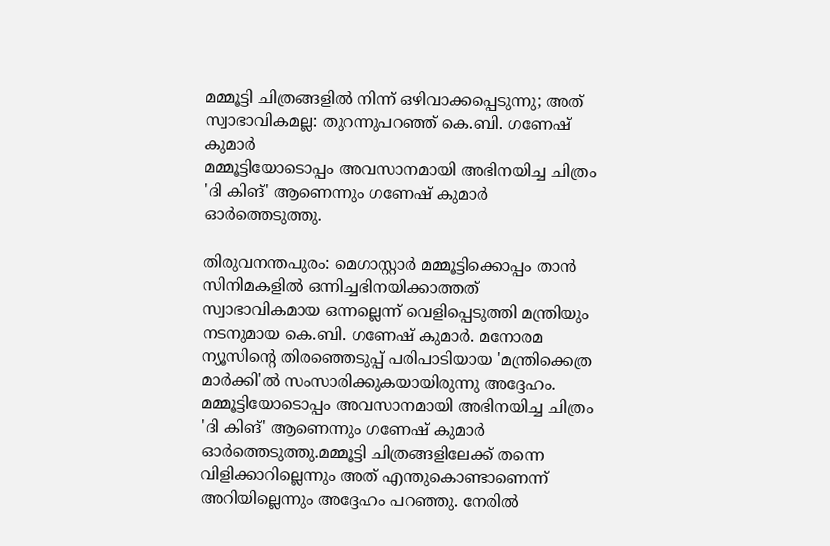മമ്മൂട്ടി ചിത്രങ്ങളിൽ നിന്ന് ഒഴിവാക്കപ്പെടുന്നു; അത് സ്വാഭാവികമല്ല: തുറന്നുപറഞ്ഞ് കെ.ബി. ഗണേഷ് കുമാർ
മമ്മൂട്ടിയോടൊപ്പം അവസാനമായി അഭിനയിച്ച ചിത്രം 'ദി കിങ്' ആണെന്നും ഗണേഷ് കുമാർ ഓർത്തെടുത്തു.

തിരുവനന്തപുരം: മെഗാസ്റ്റാർ മമ്മൂട്ടിക്കൊപ്പം താൻ സിനിമകളിൽ ഒന്നിച്ചഭിനയിക്കാത്തത് സ്വാഭാവികമായ ഒന്നല്ലെന്ന് വെളിപ്പെടുത്തി മന്ത്രിയും നടനുമായ കെ.ബി. ഗണേഷ് കുമാർ. മനോരമ ന്യൂസിന്റെ തിരഞ്ഞെടുപ്പ് പരിപാടിയായ 'മന്ത്രിക്കെത്ര മാർക്കി'ൽ സംസാരിക്കുകയായിരുന്നു അദ്ദേഹം. മമ്മൂട്ടിയോടൊപ്പം അവസാനമായി അഭിനയിച്ച ചിത്രം 'ദി കിങ്' ആണെന്നും ഗണേഷ് കുമാർ ഓർത്തെടുത്തു.മമ്മൂട്ടി ചിത്രങ്ങളിലേക്ക് തന്നെ വിളിക്കാറില്ലെന്നും അത് എന്തുകൊണ്ടാണെന്ന് അറിയില്ലെന്നും അദ്ദേഹം പറഞ്ഞു. നേരിൽ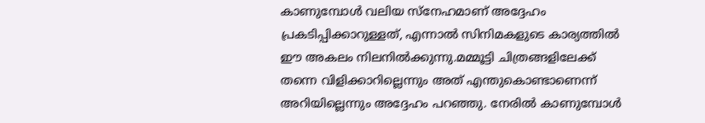കാണുമ്പോൾ വലിയ സ്നേഹമാണ് അദ്ദേഹം പ്രകടിപ്പിക്കാറുള്ളത്, എന്നാൽ സിനിമകളുടെ കാര്യത്തിൽ ഈ അകലം നിലനിൽക്കുന്നു.മമ്മൂട്ടി ചിത്രങ്ങളിലേക്ക് തന്നെ വിളിക്കാറില്ലെന്നും അത് എന്തുകൊണ്ടാണെന്ന് അറിയില്ലെന്നും അദ്ദേഹം പറഞ്ഞു. നേരിൽ കാണുമ്പോൾ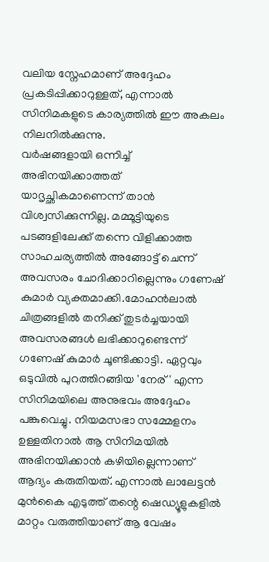വലിയ സ്നേഹമാണ് അദ്ദേഹം പ്രകടിപ്പിക്കാറുള്ളത്, എന്നാൽ സിനിമകളുടെ കാര്യത്തിൽ ഈ അകലം നിലനിൽക്കുന്നു.
വർഷങ്ങളായി ഒന്നിച്ച് അഭിനയിക്കാത്തത് യാദൃച്ഛികമാണെന്ന് താൻ വിശ്വസിക്കുന്നില്ല. മമ്മൂട്ടിയുടെ പടങ്ങളിലേക്ക് തന്നെ വിളിക്കാത്ത സാഹചര്യത്തിൽ അങ്ങോട്ട് ചെന്ന് അവസരം ചോദിക്കാറില്ലെന്നും ഗണേഷ് കുമാർ വ്യക്തമാക്കി.മോഹൻലാൽ ചിത്രങ്ങളിൽ തനിക്ക് തുടർച്ചയായി അവസരങ്ങൾ ലഭിക്കാറുണ്ടെന്ന് ഗണേഷ് കുമാർ ചൂണ്ടിക്കാട്ടി. ഏറ്റവും ഒടുവിൽ പുറത്തിറങ്ങിയ 'നേര്' എന്ന സിനിമയിലെ അനുഭവം അദ്ദേഹം പങ്കുവെച്ചു. നിയമസഭാ സമ്മേളനം ഉള്ളതിനാൽ ആ സിനിമയിൽ അഭിനയിക്കാൻ കഴിയില്ലെന്നാണ് ആദ്യം കരുതിയത്. എന്നാൽ ലാലേട്ടൻ മുൻകൈ എടുത്ത് തന്റെ ഷെഡ്യൂളുകളിൽ മാറ്റം വരുത്തിയാണ് ആ വേഷം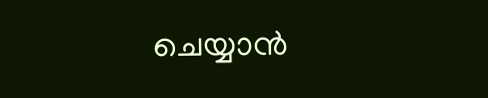ചെയ്യാൻ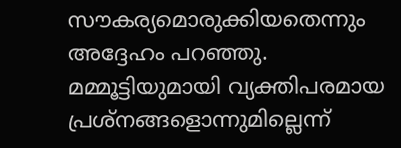സൗകര്യമൊരുക്കിയതെന്നും അദ്ദേഹം പറഞ്ഞു.
മമ്മൂട്ടിയുമായി വ്യക്തിപരമായ പ്രശ്നങ്ങളൊന്നുമില്ലെന്ന്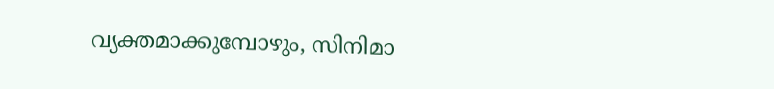വ്യക്തമാക്കുമ്പോഴും, സിനിമാ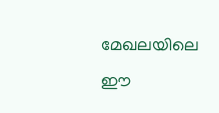മേഖലയിലെ ഈ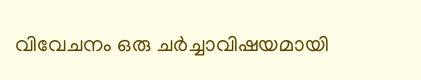വിവേചനം ഒരു ചർച്ചാവിഷയമായി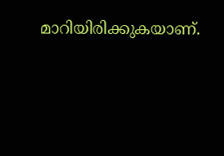മാറിയിരിക്കുകയാണ്.